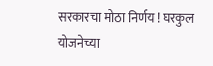सरकारचा मोठा निर्णय ! घरकुल योजनेच्या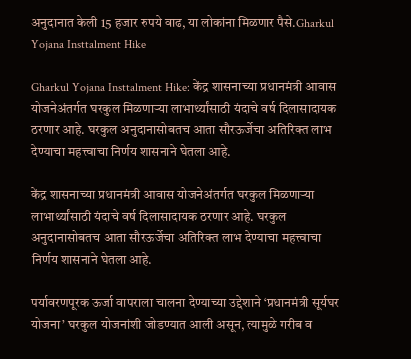अनुदानात केली 15 हजार रुपये वाढ, या लोकांना मिळणार पैसे.Gharkul Yojana Insttalment Hike

Gharkul Yojana Insttalment Hike: केंद्र शासनाच्या प्रधानमंत्री आवास योजनेअंतर्गत घरकुल मिळणाऱ्या लाभार्थ्यांसाठी यंदाचे वर्ष दिलासादायक ठरणार आहे. घरकुल अनुदानासोबतच आता सौरऊर्जेचा अतिरिक्त लाभ देण्याचा महत्त्वाचा निर्णय शासनाने घेतला आहे.

केंद्र शासनाच्या प्रधानमंत्री आवास योजनेअंतर्गत घरकुल मिळणाऱ्या लाभार्थ्यांसाठी यंदाचे वर्ष दिलासादायक ठरणार आहे. घरकुल अनुदानासोबतच आता सौरऊर्जेचा अतिरिक्त लाभ देण्याचा महत्त्वाचा निर्णय शासनाने घेतला आहे.

पर्यावरणपूरक ऊर्जा वापराला चालना देण्याच्या उद्देशाने ‘प्रधानमंत्री सूर्यघर योजना’ घरकुल योजनांशी जोडण्यात आली असून, त्यामुळे गरीब व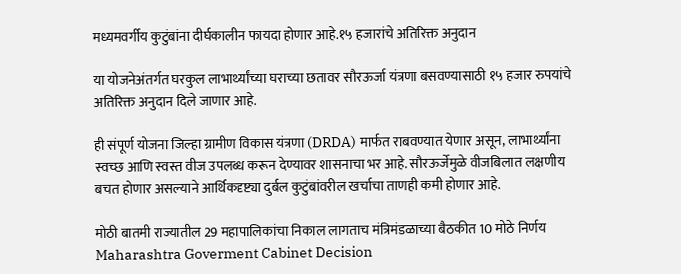मध्यमवर्गीय कुटुंबांना दीर्घकालीन फायदा होणार आहे.१५ हजारांचे अतिरिक्त अनुदान

या योजनेअंतर्गत घरकुल लाभार्थ्यांच्या घराच्या छतावर सौरऊर्जा यंत्रणा बसवण्यासाठी १५ हजार रुपयांचे अतिरिक्त अनुदान दिले जाणार आहे.

ही संपूर्ण योजना जिल्हा ग्रामीण विकास यंत्रणा (DRDA) मार्फत राबवण्यात येणार असून, लाभार्थ्यांना स्वच्छ आणि स्वस्त वीज उपलब्ध करून देण्यावर शासनाचा भर आहे. सौरऊर्जेमुळे वीजबिलात लक्षणीय बचत होणार असल्याने आर्थिकदृष्ट्या दुर्बल कुटुंबांवरील खर्चाचा ताणही कमी होणार आहे.

मोठी बातमी राज्यातील 29 महापालिकांचा निकाल लागताच मंत्रिमंडळाच्या बैठकीत 10 मोठे निर्णय Maharashtra Goverment Cabinet Decision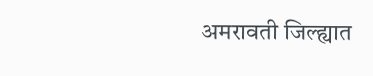अमरावती जिल्ह्यात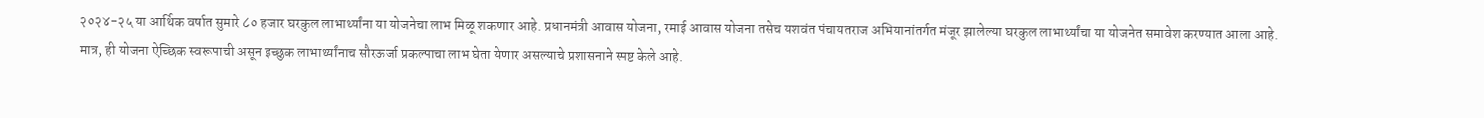२०२४-२५ या आर्थिक वर्षात सुमारे ८० हजार घरकुल लाभार्थ्यांना या योजनेचा लाभ मिळू शकणार आहे. प्रधानमंत्री आवास योजना, रमाई आवास योजना तसेच यशवंत पंचायतराज अभियानांतर्गत मंजूर झालेल्या घरकुल लाभार्थ्यांचा या योजनेत समावेश करण्यात आला आहे. मात्र, ही योजना ऐच्छिक स्वरूपाची असून इच्छुक लाभार्थ्यांनाच सौरऊर्जा प्रकल्पाचा लाभ घेता येणार असल्याचे प्रशासनाने स्पष्ट केले आहे.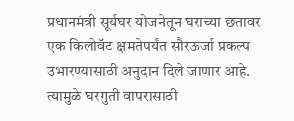प्रधानमंत्री सूर्यघर योजनेतून घराच्या छतावर एक किलोवॅट क्षमतेपर्यंत सौरऊर्जा प्रकल्प उभारण्यासाठी अनुदान दिले जाणार आहे. त्यामुळे घरगुती वापरासाठी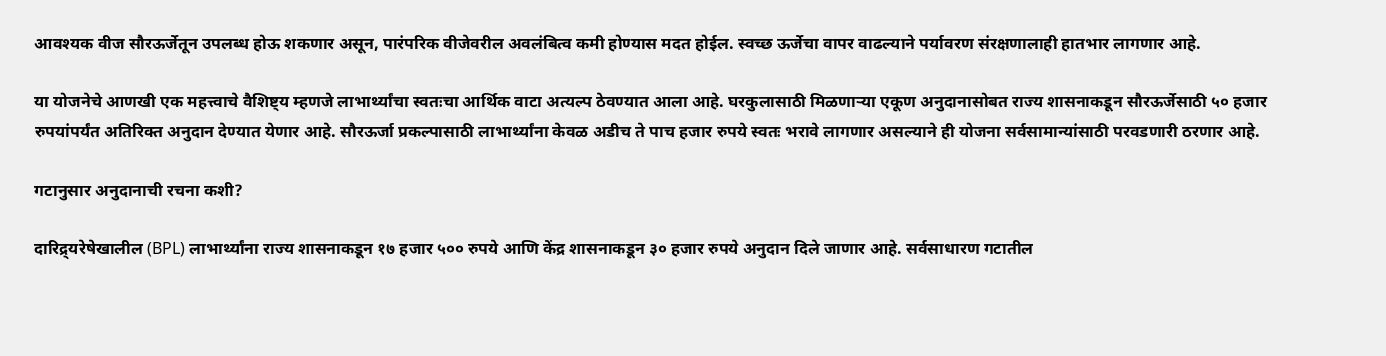आवश्यक वीज सौरऊर्जेतून उपलब्ध होऊ शकणार असून, पारंपरिक वीजेवरील अवलंबित्व कमी होण्यास मदत होईल. स्वच्छ ऊर्जेचा वापर वाढल्याने पर्यावरण संरक्षणालाही हातभार लागणार आहे.

या योजनेचे आणखी एक महत्त्वाचे वैशिष्ट्य म्हणजे लाभार्थ्यांचा स्वतःचा आर्थिक वाटा अत्यल्प ठेवण्यात आला आहे. घरकुलासाठी मिळणाऱ्या एकूण अनुदानासोबत राज्य शासनाकडून सौरऊर्जेसाठी ५० हजार रुपयांपर्यंत अतिरिक्त अनुदान देण्यात येणार आहे. सौरऊर्जा प्रकल्पासाठी लाभार्थ्यांना केवळ अडीच ते पाच हजार रुपये स्वतः भरावे लागणार असल्याने ही योजना सर्वसामान्यांसाठी परवडणारी ठरणार आहे.

गटानुसार अनुदानाची रचना कशी?

दारिद्र्यरेषेखालील (BPL) लाभार्थ्यांना राज्य शासनाकडून १७ हजार ५०० रुपये आणि केंद्र शासनाकडून ३० हजार रुपये अनुदान दिले जाणार आहे. सर्वसाधारण गटातील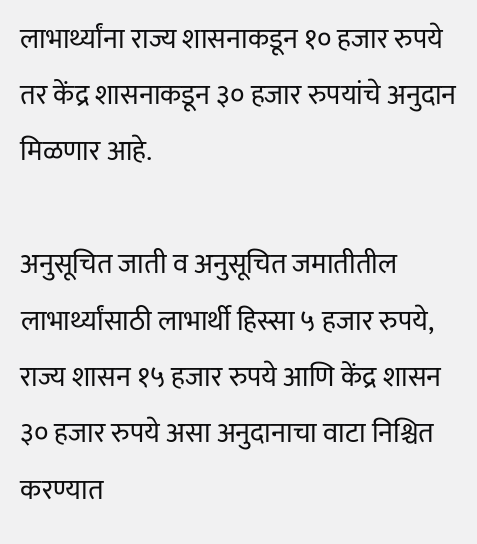लाभार्थ्यांना राज्य शासनाकडून १० हजार रुपये तर केंद्र शासनाकडून ३० हजार रुपयांचे अनुदान मिळणार आहे.

अनुसूचित जाती व अनुसूचित जमातीतील लाभार्थ्यांसाठी लाभार्थी हिस्सा ५ हजार रुपये, राज्य शासन १५ हजार रुपये आणि केंद्र शासन ३० हजार रुपये असा अनुदानाचा वाटा निश्चित करण्यात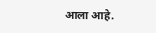आला आहे.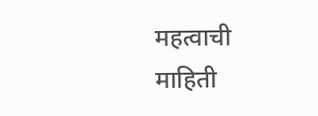महत्वाची माहिती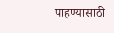पाहण्यासाठी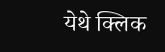येथे क्लिक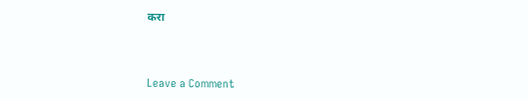करा



Leave a Comment